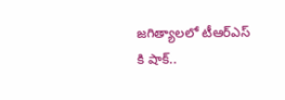జగిత్యాలలో టీఆర్ఎస్ కి షాక్..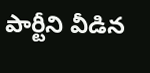పార్టీని వీడిన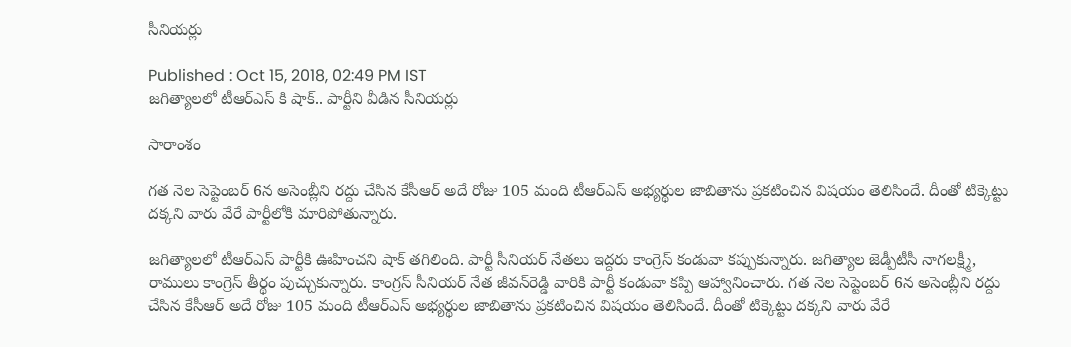సీనియర్లు

Published : Oct 15, 2018, 02:49 PM IST
జగిత్యాలలో టీఆర్ఎస్ కి షాక్.. పార్టీని వీడిన సీనియర్లు

సారాంశం

గత నెల సెప్టెంబర్ 6న అసెంబ్లీని రద్దు చేసిన కేసీఆర్ అదే రోజు 105 మంది టీఆర్ఎస్ అభ్యర్థుల జాబితాను ప్రకటించిన విషయం తెలిసిందే. దీంతో టిక్కెట్టు దక్కని వారు వేరే పార్టీలోకి మారిపోతున్నారు.

జగిత్యాలలో టీఆర్ఎస్ పార్టీకి ఊహించని షాక్ తగిలింది. పార్టీ సీనియర్ నేతలు ఇద్దరు కాంగ్రెస్ కండువా కప్పుకున్నారు. జగిత్యాల జెడ్పీటీసీ నాగలక్ష్మీ, రాములు కాంగ్రెస్ తీర్థం పుచ్చుకున్నారు. కాంగ్రస్ సీనియర్ నేత జీవన్‌రెడ్డి వారికి పార్టీ కండువా కప్పి ఆహ్వానించారు. గత నెల సెప్టెంబర్ 6న అసెంబ్లీని రద్దు చేసిన కేసీఆర్ అదే రోజు 105 మంది టీఆర్ఎస్ అభ్యర్థుల జాబితాను ప్రకటించిన విషయం తెలిసిందే. దీంతో టిక్కెట్టు దక్కని వారు వేరే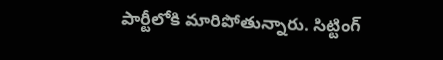పార్టీలోకి మారిపోతున్నారు. సిట్టింగ్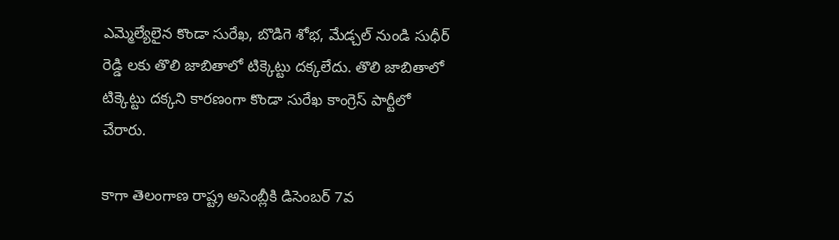ఎమ్మెల్యేలైన కొండా సురేఖ, బొడిగె శోభ, మేడ్చల్ నుండి సుధీర్ రెడ్డి లకు తొలి జాబితాలో టిక్కెట్టు దక్కలేదు. తొలి జాబితాలో టిక్కెట్టు దక్కని కారణంగా కొండా సురేఖ కాంగ్రెస్ పార్టీలో చేరారు.

కాగా తెలంగాణ రాష్ట్ర అసెంబ్లీకి డిసెంబర్ 7వ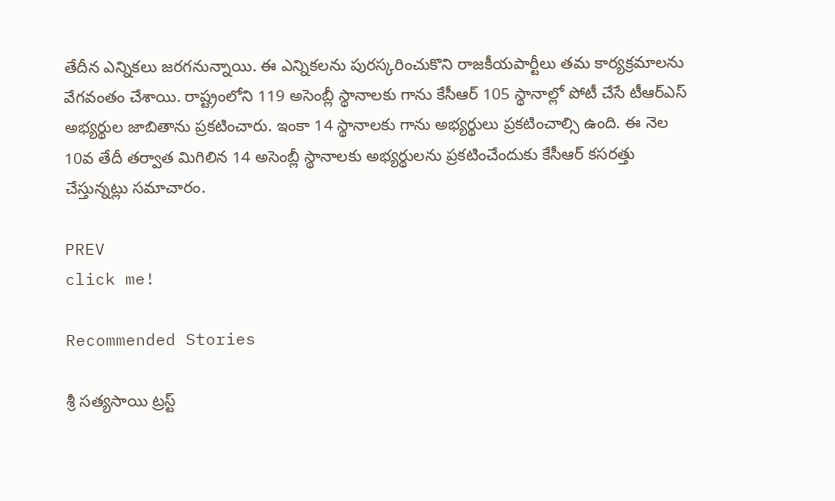తేదీన ఎన్నికలు జరగనున్నాయి. ఈ ఎన్నికలను పురస్కరించుకొని రాజకీయపార్టీలు తమ కార్యక్రమాలను వేగవంతం చేశాయి. రాష్ట్రంలోని 119 అసెంబ్లీ స్థానాలకు గాను కేసీఆర్ 105 స్థానాల్లో పోటీ చేసే టీఆర్ఎస్ అభ్యర్థుల జాబితాను ప్రకటించారు. ఇంకా 14 స్థానాలకు గాను అభ్యర్థులు ప్రకటించాల్సి ఉంది. ఈ నెల 10వ తేదీ తర్వాత మిగిలిన 14 అసెంబ్లీ స్థానాలకు అభ్యర్థులను ప్రకటించేందుకు కేసీఆర్ కసరత్తు చేస్తున్నట్లు సమాచారం.

PREV
click me!

Recommended Stories

శ్రీ సత్యసాయి ట్రస్ట్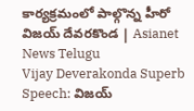కార్యక్రమంలో పాల్గొన్న హీరో విజయ్ దేవరకొండ | Asianet News Telugu
Vijay Deverakonda Superb Speech: విజయ్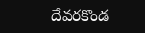దేవరకొండ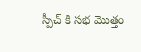స్పీచ్ కి సభ మొత్తం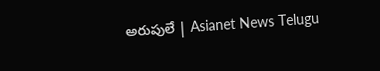అరుపులే | Asianet News Telugu